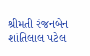શ્રીમતી રંજનબેન શાંતિલાલ પટેલ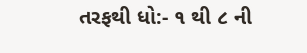તરફથી ધો:- ૧ થી ૮ ની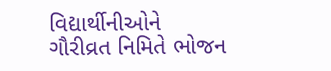વિદ્યાર્થીનીઓને ગૌરીવ્રત નિમિતે ભોજન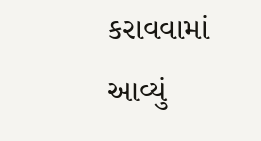કરાવવામાં આવ્યું